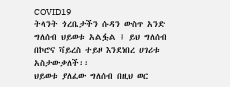COVID19
ትላንት ጎረቤታችን ሱዳን ውስጥ አንድ ግለሰብ ህይወቱ አልፏል ፤ ይህ ግለሰብ በኮሮና ቫይረስ ተይዞ እንደነበረ ሀገሪቱ አስታውቃለች፡፡
ህይወቱ ያለፈው ግለሰብ በዚህ ወር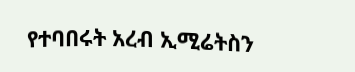የተባበሩት አረብ ኢሚሬትስን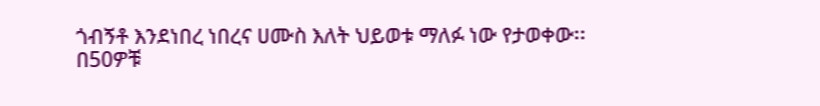ጎብኝቶ እንደነበረ ነበረና ሀሙስ እለት ህይወቱ ማለፉ ነው የታወቀው፡፡
በ50ዎቹ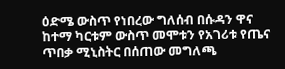ዕድሜ ውስጥ የነበረው ግለሰብ በሱዳን ዋና ከተማ ካርቱም ውስጥ መሞቱን የአገሪቱ የጤና ጥበቃ ሚኒስትር በሰጠው መግለጫ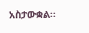አስታውቋል፡፡